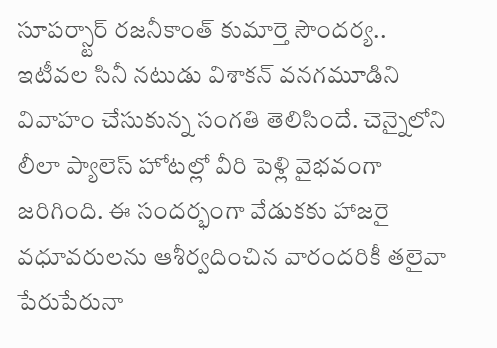సూపర్స్టార్ రజనీకాంత్ కుమార్తె సౌందర్య.. ఇటీవల సినీ నటుడు విశాకన్ వనగమూడిని వివాహం చేసుకున్న సంగతి తెలిసిందే. చెన్నైలోని లీలా ప్యాలెస్ హోటల్లో వీరి పెళ్లి వైభవంగా జరిగింది. ఈ సందర్భంగా వేడుకకు హాజరై వధూవరులను ఆశీర్వదించిన వారందరికీ తలైవా పేరుపేరునా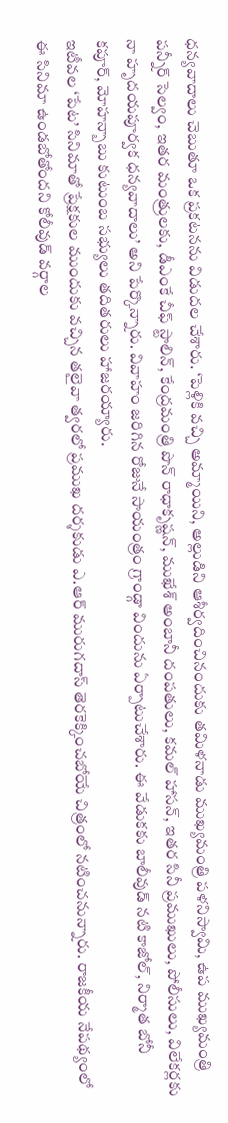ధన్యవాదాలు చెబుతూ ఒక ప్రకటనను విడుదల చేశారు. ‘పెళ్లికి వచ్చి అమ్మాయిని, అల్లుడిని ఆశీర్వదించినందుకు తమిళనాడు ముఖ్యమంత్రి పళనిస్వామి, ఉప ముఖ్యమంత్రి పన్నీర్ సెల్వం, ఇతర మంత్రులకు, డీఎంకే చీఫ్ స్టాలిన్, కేంద్రమంత్రి పొన్ రాధాకృష్ణన్, ముఖేశ్ అంబానీ దంపతులు, కమల్ హాసన్, ఇతర సినీ ప్రముఖులు, పోలీసులు, విలేకర్లకు నా హృదయపూర్వక ధన్యవాదాలు’ అని పేర్కొన్నారు. వివాహం జరిగిన రోజునే సాయంత్రం గ్రాండ్గా విందును ఏర్పాటుచేశారు. ఈ వేడుకకు బాలీవుడ్ నటి కాజోల్, నిర్మాత బోనీ కపూర్, మోహన్బాబు కుటుంబ సభ్యులు తదితరులు హాజరయ్యారు.
ఇటీవల ‘పేట’ సినిమాతో ప్రేక్షకుల ముందుకు వచ్చిన తలైవా త్వరలో ప్రముఖ దర్శకుడు ఎ.ఆర్ మురుగదాస్ తెరకెక్కించబోయే చిత్రంలో నటించనున్నారు. రాజకీయ నేపథ్యంలో ఈ సినిమా ఉండబోతోందని కోలీవుడ్ వర్గాల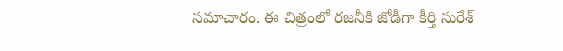సమాచారం. ఈ చిత్రంలో రజనీకి జోడీగా కీర్తి సురేశ్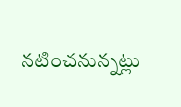నటించనున్నట్లు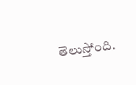తెలుస్తోంది.